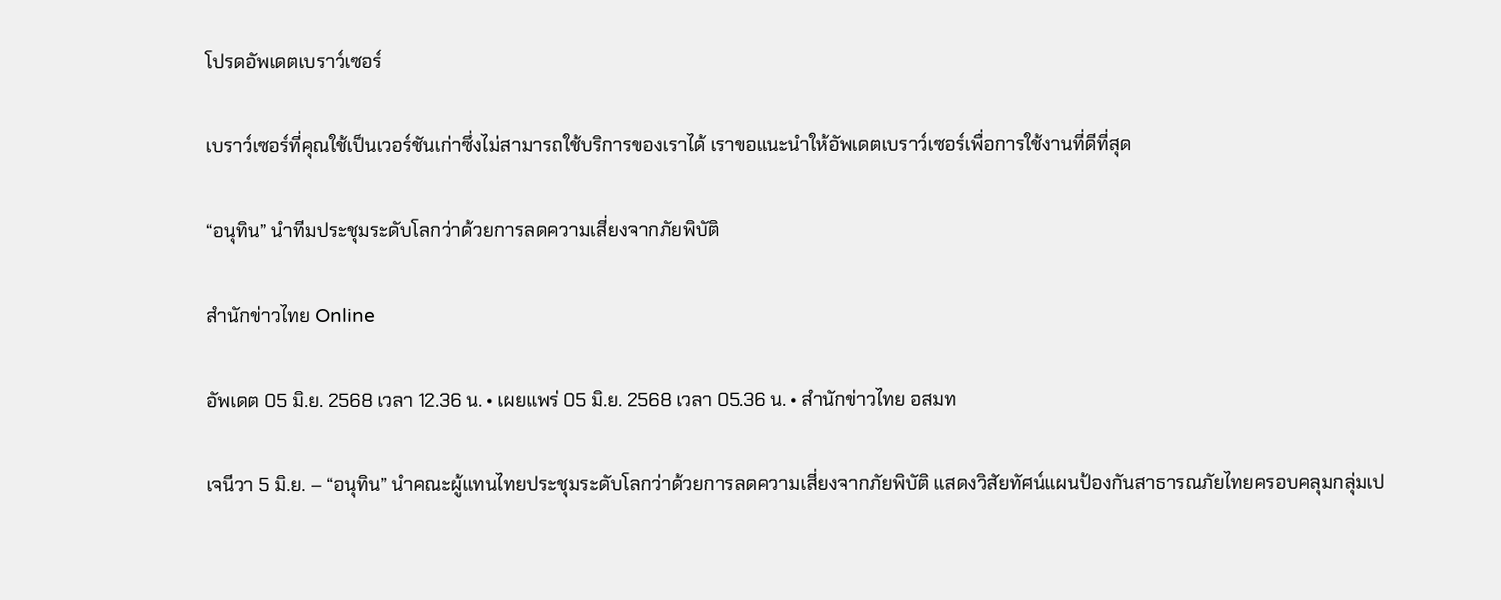โปรดอัพเดตเบราว์เซอร์

เบราว์เซอร์ที่คุณใช้เป็นเวอร์ชันเก่าซึ่งไม่สามารถใช้บริการของเราได้ เราขอแนะนำให้อัพเดตเบราว์เซอร์เพื่อการใช้งานที่ดีที่สุด

“อนุทิน” นำทีมประชุมระดับโลกว่าด้วยการลดความเสี่ยงจากภัยพิบัติ

สำนักข่าวไทย Online

อัพเดต 05 มิ.ย. 2568 เวลา 12.36 น. • เผยแพร่ 05 มิ.ย. 2568 เวลา 05.36 น. • สำนักข่าวไทย อสมท

เจนีวา 5 มิ.ย. – “อนุทิน” นำคณะผู้แทนไทยประชุมระดับโลกว่าด้วยการลดความเสี่ยงจากภัยพิบัติ แสดงวิสัยทัศน์แผนป้องกันสาธารณภัยไทยครอบคลุมกลุ่มเป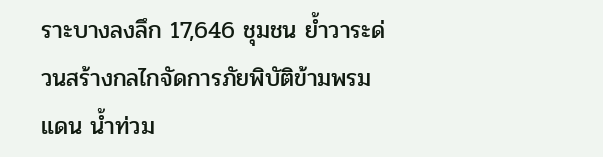ราะบางลงลึก 17,646 ชุมชน ย้ำวาระด่วนสร้างกลไกจัดการภัยพิบัติข้ามพรมแดน น้ำท่วม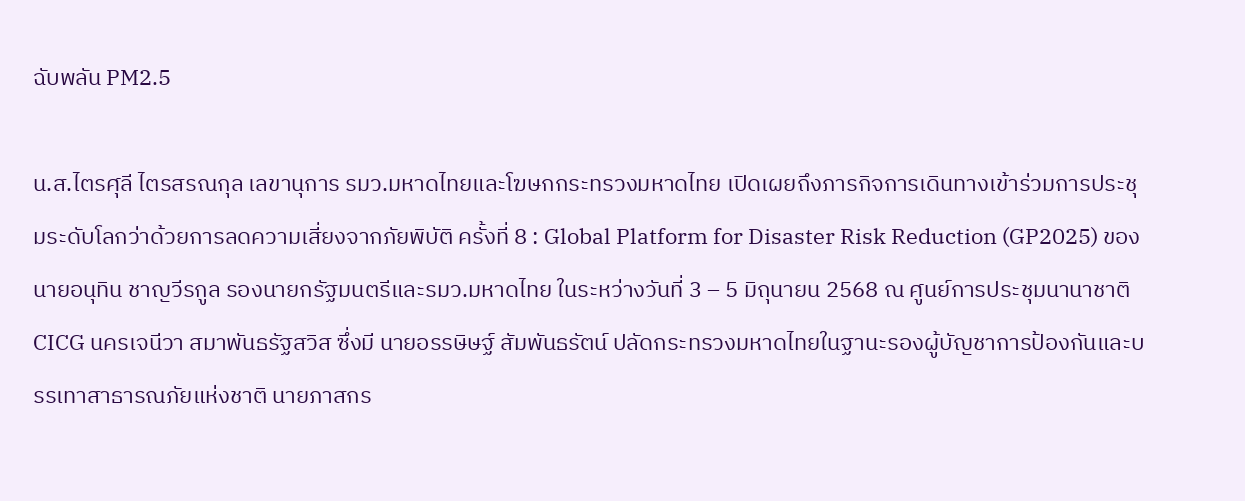ฉับพลัน PM2.5

น.ส.ไตรศุลี ไตรสรณกุล เลขานุการ รมว.มหาดไทยและโฆษกกระทรวงมหาดไทย เปิดเผยถึงภารกิจการเดินทางเข้าร่วมการประชุมระดับโลกว่าด้วยการลดความเสี่ยงจากภัยพิบัติ ครั้งที่ 8 : Global Platform for Disaster Risk Reduction (GP2025) ของนายอนุทิน ชาญวีรกูล รองนายกรัฐมนตรีและรมว.มหาดไทย ในระหว่างวันที่ 3 – 5 มิถุนายน 2568 ณ ศูนย์การประชุมนานาชาติ CICG นครเจนีวา สมาพันธรัฐสวิส ซึ่งมี นายอรรษิษฐ์ สัมพันธรัตน์ ปลัดกระทรวงมหาดไทยในฐานะรองผู้บัญชาการป้องกันและบรรเทาสาธารณภัยแห่งชาติ นายภาสกร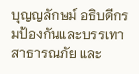บุญญลักษม์ อธิบดีกรมป้องกันและบรรเทาสาธารณภัย และ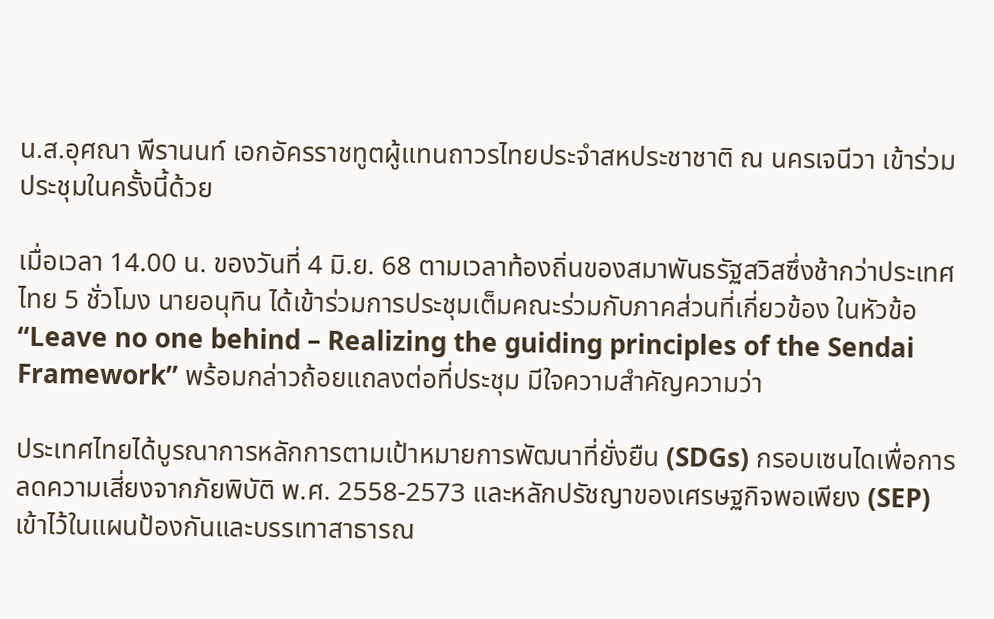น.ส.อุศณา พีรานนท์ เอกอัครราชทูตผู้แทนถาวรไทยประจำสหประชาชาติ ณ นครเจนีวา เข้าร่วมประชุมในครั้งนี้ด้วย

เมื่อเวลา 14.00 น. ของวันที่ 4 มิ.ย. 68 ตามเวลาท้องถิ่นของสมาพันธรัฐสวิสซึ่งช้ากว่าประเทศไทย 5 ชั่วโมง นายอนุทิน ได้เข้าร่วมการประชุมเต็มคณะร่วมกับภาคส่วนที่เกี่ยวข้อง ในหัวข้อ “Leave no one behind – Realizing the guiding principles of the Sendai Framework” พร้อมกล่าวถ้อยแถลงต่อที่ประชุม มีใจความสำคัญความว่า

ประเทศไทยได้บูรณาการหลักการตามเป้าหมายการพัฒนาที่ยั่งยืน (SDGs) กรอบเซนไดเพื่อการลดความเสี่ยงจากภัยพิบัติ พ.ศ. 2558-2573 และหลักปรัชญาของเศรษฐกิจพอเพียง (SEP) เข้าไว้ในแผนป้องกันและบรรเทาสาธารณ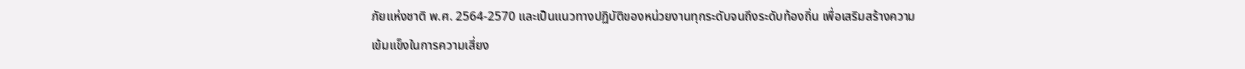ภัยแห่งชาติ พ.ศ. 2564-2570 และเป็นแนวทางปฏิบัติของหน่วยงานทุกระดับจนถึงระดับท้องถิ่น เพื่อเสริมสร้างความเข้มแข็งในการความเสี่ยง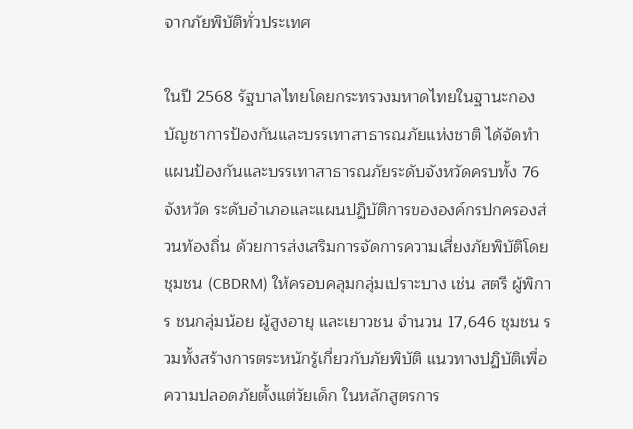จากภัยพิบัติทั่วประเทศ

ในปี 2568 รัฐบาลไทยโดยกระทรวงมหาดไทยในฐานะกองบัญชาการป้องกันและบรรเทาสาธารณภัยแห่งชาติ ได้จัดทำแผนป้องกันและบรรเทาสาธารณภัยระดับจังหวัดครบทั้ง 76 จังหวัด ระดับอำเภอและแผนปฏิบัติการขององค์กรปกครองส่วนท้องถิ่น ด้วยการส่งเสริมการจัดการความเสี่ยงภัยพิบัติโดยชุมชน (CBDRM) ให้ครอบคลุมกลุ่มเปราะบาง เช่น สตรี ผู้พิการ ชนกลุ่มน้อย ผู้สูงอายุ และเยาวชน จำนวน 17,646 ชุมชน รวมทั้งสร้างการตระหนักรู้เกี่ยวกับภัยพิบัติ แนวทางปฏิบัติเพื่อความปลอดภัยตั้งแต่วัยเด็ก ในหลักสูตรการ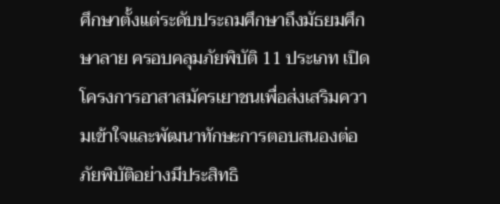ศึกษาตั้งแต่ระดับประถมศึกษาถึงมัธยมศึกษาลาย ครอบคลุมภัยพิบัติ 11 ประเภท เปิดโครงการอาสาสมัครเยาชนเพื่อส่งเสริมความเข้าใจและพัฒนาทักษะการตอบสนองต่อภัยพิบัติอย่างมีประสิทธิ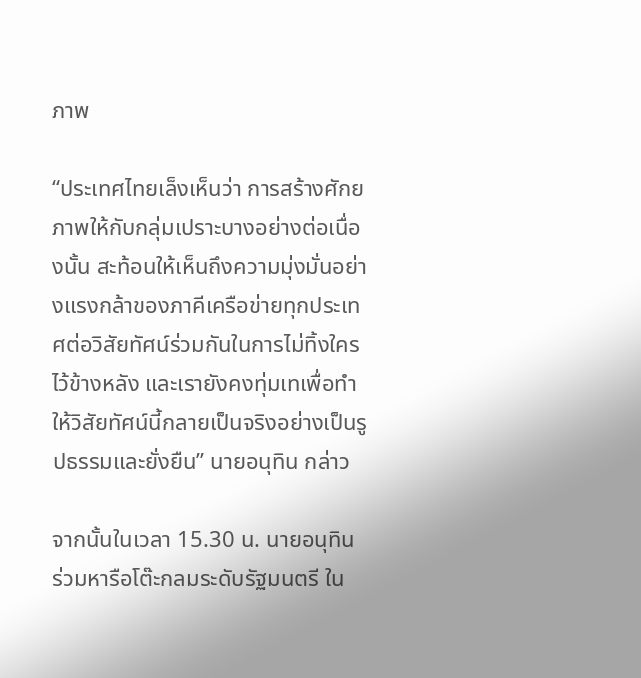ภาพ

“ประเทศไทยเล็งเห็นว่า การสร้างศักยภาพให้กับกลุ่มเปราะบางอย่างต่อเนื่องนั้น สะท้อนให้เห็นถึงความมุ่งมั่นอย่างแรงกล้าของภาคีเครือข่ายทุกประเทศต่อวิสัยทัศน์ร่วมกันในการไม่ทิ้งใครไว้ข้างหลัง และเรายังคงทุ่มเทเพื่อทำให้วิสัยทัศน์นี้กลายเป็นจริงอย่างเป็นรูปธรรมและยั่งยืน” นายอนุทิน กล่าว

จากนั้นในเวลา 15.30 น. นายอนุทิน ร่วมหารือโต๊ะกลมระดับรัฐมนตรี ใน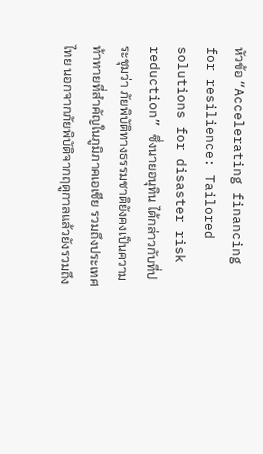หัวข้อ “Accelerating financing for resilience: Tailored solutions for disaster risk reduction” ซึ่งนายอนุทิน ได้กล่าวกับที่ประชุมว่า ภัยพิบัติทางธรรมชาติยังคงเป็นความท้าทายที่สำคัญในภูมิภาคเอเชีย รวมถึงประเทศไทย นอกจากภัยพิบัติจากฤดูกาลแล้วยังรวมถึง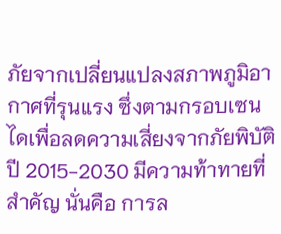ภัยจากเปลี่ยนแปลงสภาพภูมิอากาศที่รุนแรง ซึ่งตามกรอบเซนไดเพื่อลดความเสี่ยงจากภัยพิบัติปี 2015-2030 มีความท้าทายที่สำคัญ นั่นคือ การล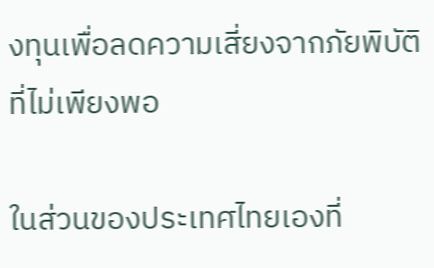งทุนเพื่อลดความเสี่ยงจากภัยพิบัติที่ไม่เพียงพอ

ในส่วนของประเทศไทยเองที่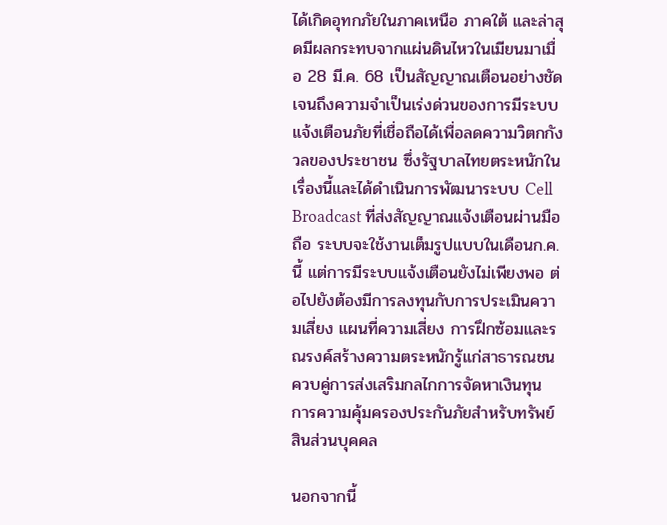ได้เกิดอุทกภัยในภาคเหนือ ภาคใต้ และล่าสุดมีผลกระทบจากแผ่นดินไหวในเมียนมาเมื่อ 28 มี.ค. 68 เป็นสัญญาณเตือนอย่างชัดเจนถึงความจำเป็นเร่งด่วนของการมีระบบแจ้งเตือนภัยที่เชื่อถือได้เพื่อลดความวิตกกังวลของประชาชน ซึ่งรัฐบาลไทยตระหนักในเรื่องนี้และได้ดำเนินการพัฒนาระบบ Cell Broadcast ที่ส่งสัญญาณแจ้งเตือนผ่านมือถือ ระบบจะใช้งานเต็มรูปแบบในเดือนก.ค. นี้ แต่การมีระบบแจ้งเตือนยังไม่เพียงพอ ต่อไปยังต้องมีการลงทุนกับการประเมินความเสี่ยง แผนที่ความเสี่ยง การฝึกซ้อมและรณรงค์สร้างความตระหนักรู้แก่สาธารณชน ควบคู่การส่งเสริมกลไกการจัดหาเงินทุน การความคุ้มครองประกันภัยสำหรับทรัพย์สินส่วนบุคคล

นอกจากนี้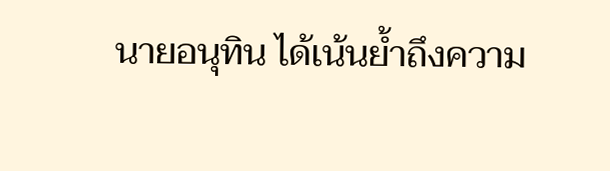นายอนุทิน ได้เน้นย้ำถึงความ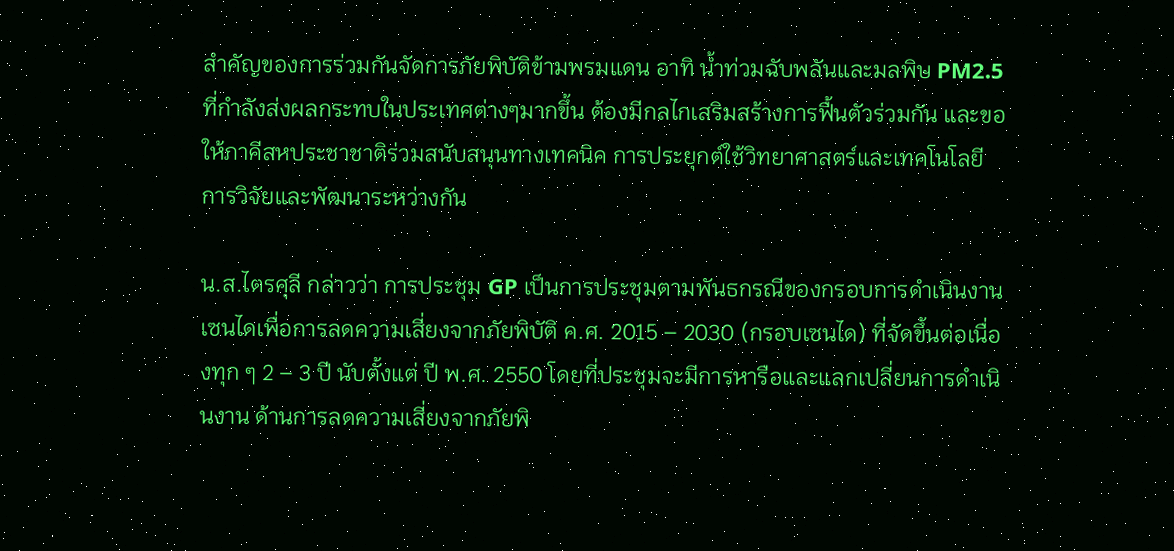สำคัญของการร่วมกันจัดการภัยพิบัติข้ามพรมแดน อาทิ น้ำท่วมฉับพลันและมลพิษ PM2.5 ที่กำลังส่งผลกระทบในประเทศต่างๆมากขึ้น ต้องมีกลไกเสริมสร้างการฟื้นตัวร่วมกัน และขอให้ภาคีสหประชาชาติร่วมสนับสนุนทางเทคนิค การประยุกต์ใช้วิทยาศาสตร์และเทคโนโลยี การวิจัยและพัฒนาระหว่างกัน

น.ส.ไตรศุลี กล่าวว่า การประชุม GP เป็นการประชุมตามพันธกรณีของกรอบการดำเนินงานเซนไดเพื่อการลดความเสี่ยงจากภัยพิบัติ ค.ศ. 2015 – 2030 (กรอบเซนได) ที่จัดขึ้นต่อเนื่องทุก ๆ 2 – 3 ปี นับตั้งแต่ ปี พ.ศ. 2550 โดยที่ประชุมจะมีการหารือและแลกเปลี่ยนการดำเนินงาน ด้านการลดความเสี่ยงจากภัยพิ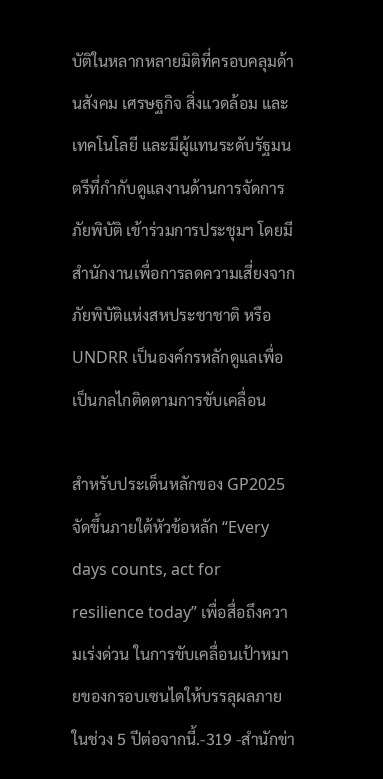บัติในหลากหลายมิติที่ครอบคลุมด้านสังคม เศรษฐกิจ สิ่งแวดล้อม และเทคโนโลยี และมีผู้แทนระดับรัฐมนตรีที่กำกับดูแลงานด้านการจัดการภัยพิบัติ เข้าร่วมการประชุมฯ โดยมีสำนักงานเพื่อการลดความเสี่ยงจากภัยพิบัติแห่งสหประชาชาติ หรือ UNDRR เป็นองค์กรหลักดูแลเพื่อเป็นกลไกติดตามการขับเคลื่อน

สำหรับประเด็นหลักของ GP2025 จัดขึ้นภายใต้หัวข้อหลัก “Every days counts, act for resilience today” เพื่อสื่อถึงความเร่งด่วน ในการขับเคลื่อนเป้าหมายของกรอบเซนไดให้บรรลุผลภายในช่วง 5 ปีต่อจากนี้.-319 -สำนักข่า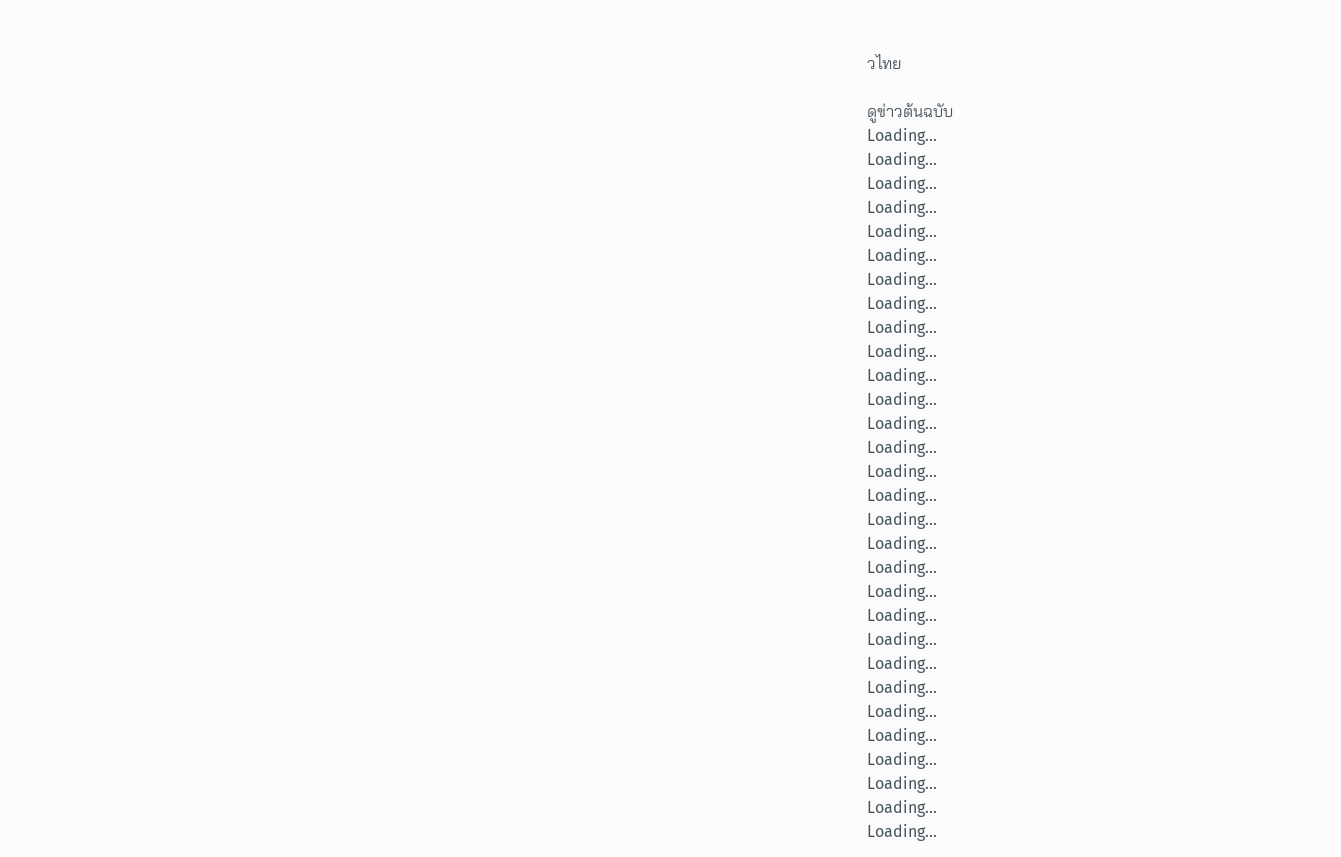วไทย

ดูข่าวต้นฉบับ
Loading...
Loading...
Loading...
Loading...
Loading...
Loading...
Loading...
Loading...
Loading...
Loading...
Loading...
Loading...
Loading...
Loading...
Loading...
Loading...
Loading...
Loading...
Loading...
Loading...
Loading...
Loading...
Loading...
Loading...
Loading...
Loading...
Loading...
Loading...
Loading...
Loading...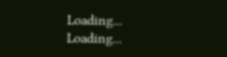Loading...
Loading...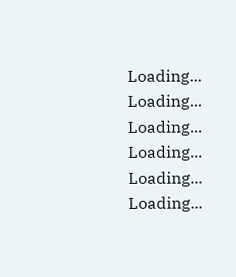Loading...
Loading...
Loading...
Loading...
Loading...
Loading...